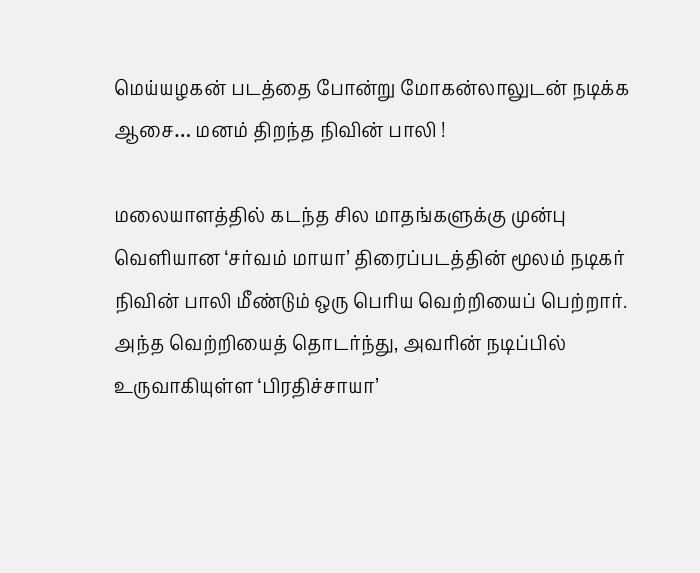மெய்யழகன் படத்தை போன்று மோகன்லாலுடன் நடிக்க ஆசை… மனம் திறந்த நிவின் பாலி !

மலையாளத்தில் கடந்த சில மாதங்களுக்கு முன்பு வெளியான ‘சர்வம் மாயா’ திரைப்படத்தின் மூலம் நடிகர் நிவின் பாலி மீண்டும் ஒரு பெரிய வெற்றியைப் பெற்றார். அந்த வெற்றியைத் தொடர்ந்து, அவரின் நடிப்பில் உருவாகியுள்ள ‘பிரதிச்சாயா’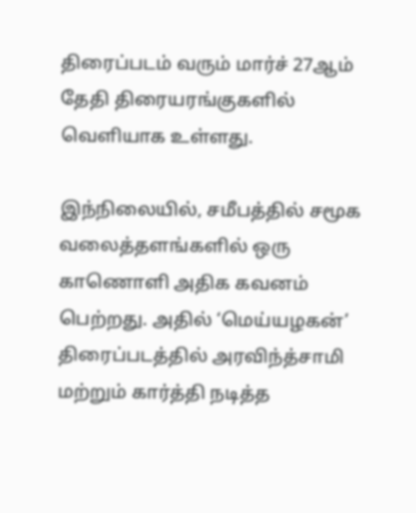திரைப்படம் வரும் மார்ச் 27ஆம் தேதி திரையரங்குகளில் வெளியாக உள்ளது.

இந்நிலையில், சமீபத்தில் சமூக வலைத்தளங்களில் ஒரு காணொளி அதிக கவனம் பெற்றது. அதில் ‘மெய்யழகன்’ திரைப்படத்தில் அரவிந்த்சாமி மற்றும் கார்த்தி நடித்த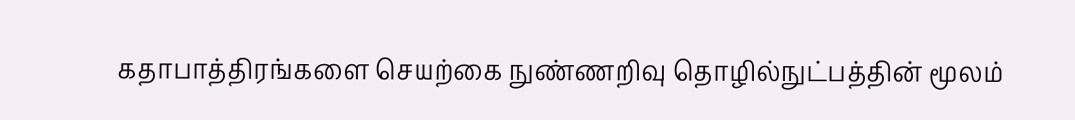கதாபாத்திரங்களை செயற்கை நுண்ணறிவு தொழில்நுட்பத்தின் மூலம்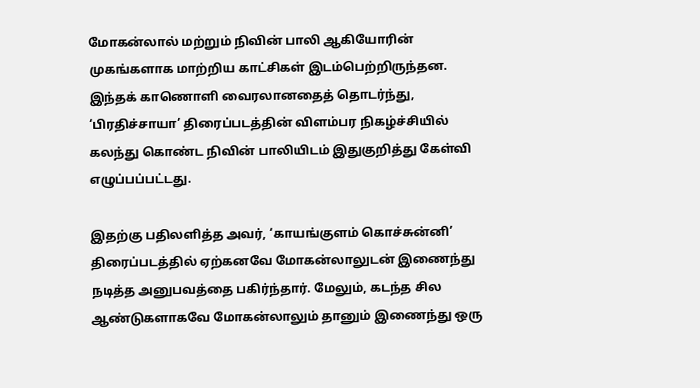மோகன்லால் மற்றும் நிவின் பாலி ஆகியோரின் முகங்களாக மாற்றிய காட்சிகள் இடம்பெற்றிருந்தன. இந்தக் காணொளி வைரலானதைத் தொடர்ந்து, ‘பிரதிச்சாயா’ திரைப்படத்தின் விளம்பர நிகழ்ச்சியில் கலந்து கொண்ட நிவின் பாலியிடம் இதுகுறித்து கேள்வி எழுப்பப்பட்டது.

இதற்கு பதிலளித்த அவர், ‘காயங்குளம் கொச்சுன்னி’ திரைப்படத்தில் ஏற்கனவே மோகன்லாலுடன் இணைந்து நடித்த அனுபவத்தை பகிர்ந்தார். மேலும், கடந்த சில ஆண்டுகளாகவே மோகன்லாலும் தானும் இணைந்து ஒரு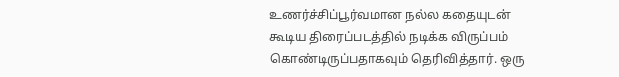உணர்ச்சிப்பூர்வமான நல்ல கதையுடன் கூடிய திரைப்படத்தில் நடிக்க விருப்பம் கொண்டிருப்பதாகவும் தெரிவித்தார். ஒரு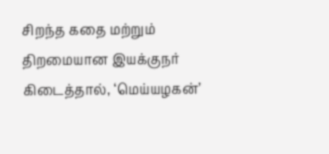சிறந்த கதை மற்றும் திறமையான இயக்குநர் கிடைத்தால், ‘மெய்யழகன்’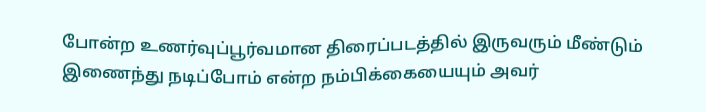போன்ற உணர்வுப்பூர்வமான திரைப்படத்தில் இருவரும் மீண்டும் இணைந்து நடிப்போம் என்ற நம்பிக்கையையும் அவர்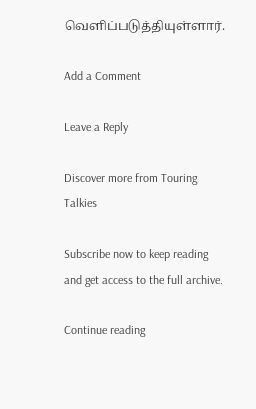வெளிப்படுத்தியுள்ளார்.

Add a Comment

Leave a Reply

Discover more from Touring Talkies

Subscribe now to keep reading and get access to the full archive.

Continue reading